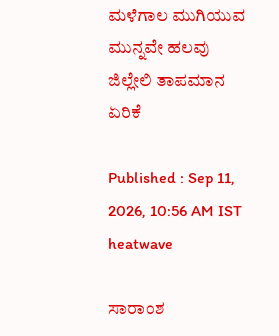ಮಳೆಗಾಲ ಮುಗಿಯುವ ಮುನ್ನವೇ ಹಲವು ಜಿಲ್ಲೇಲಿ ತಾಪಮಾನ ಏರಿಕೆ

Published : Sep 11, 2026, 10:56 AM IST
heatwave

ಸಾರಾಂಶ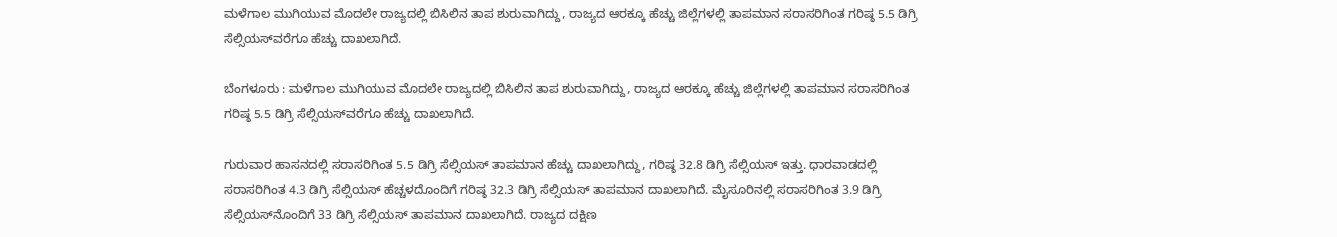ಮಳೆಗಾಲ ಮುಗಿಯುವ ಮೊದಲೇ ರಾಜ್ಯದಲ್ಲಿ ಬಿಸಿಲಿನ ತಾಪ ಶುರುವಾಗಿದ್ದು, ರಾಜ್ಯದ ಆರಕ್ಕೂ ಹೆಚ್ಚು ಜಿಲ್ಲೆಗಳಲ್ಲಿ ತಾಪಮಾನ ಸರಾಸರಿಗಿಂತ ಗರಿಷ್ಠ 5.5 ಡಿಗ್ರಿ ಸೆಲ್ಸಿಯಸ್‌ವರೆಗೂ ಹೆಚ್ಚು ದಾಖಲಾಗಿದೆ.

ಬೆಂಗಳೂರು : ಮಳೆಗಾಲ ಮುಗಿಯುವ ಮೊದಲೇ ರಾಜ್ಯದಲ್ಲಿ ಬಿಸಿಲಿನ ತಾಪ ಶುರುವಾಗಿದ್ದು, ರಾಜ್ಯದ ಆರಕ್ಕೂ ಹೆಚ್ಚು ಜಿಲ್ಲೆಗಳಲ್ಲಿ ತಾಪಮಾನ ಸರಾಸರಿಗಿಂತ ಗರಿಷ್ಠ 5.5 ಡಿಗ್ರಿ ಸೆಲ್ಸಿಯಸ್‌ವರೆಗೂ ಹೆಚ್ಚು ದಾಖಲಾಗಿದೆ.

ಗುರುವಾರ ಹಾಸನದಲ್ಲಿ ಸರಾಸರಿಗಿಂತ 5.5 ಡಿಗ್ರಿ ಸೆಲ್ಸಿಯಸ್ ತಾಪಮಾನ ಹೆಚ್ಚು ದಾಖಲಾಗಿದ್ದು, ಗರಿಷ್ಠ 32.8 ಡಿಗ್ರಿ ಸೆಲ್ಸಿಯಸ್ ಇತ್ತು. ಧಾರವಾಡದಲ್ಲಿ ಸರಾಸರಿಗಿಂತ 4.3 ಡಿಗ್ರಿ ಸೆಲ್ಸಿಯಸ್ ಹೆಚ್ಚಳದೊಂದಿಗೆ ಗರಿಷ್ಠ 32.3 ಡಿಗ್ರಿ ಸೆಲ್ಸಿಯಸ್ ತಾಪಮಾನ ದಾಖಲಾಗಿದೆ. ಮೈಸೂರಿನಲ್ಲಿ ಸರಾಸರಿಗಿಂತ 3.9 ಡಿಗ್ರಿ ಸೆಲ್ಸಿಯಸ್‌ನೊಂದಿಗೆ 33 ಡಿಗ್ರಿ ಸೆಲ್ಸಿಯಸ್ ತಾಪಮಾನ ದಾಖಲಾಗಿದೆ. ರಾಜ್ಯದ ದಕ್ಷಿಣ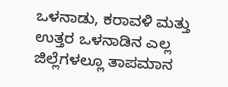ಒಳನಾಡು, ಕರಾವಳಿ ಮತ್ತು ಉತ್ತರ ಒಳನಾಡಿನ ಎಲ್ಲ ಜಿಲ್ಲೆಗಳಲ್ಲೂ ತಾಪಮಾನ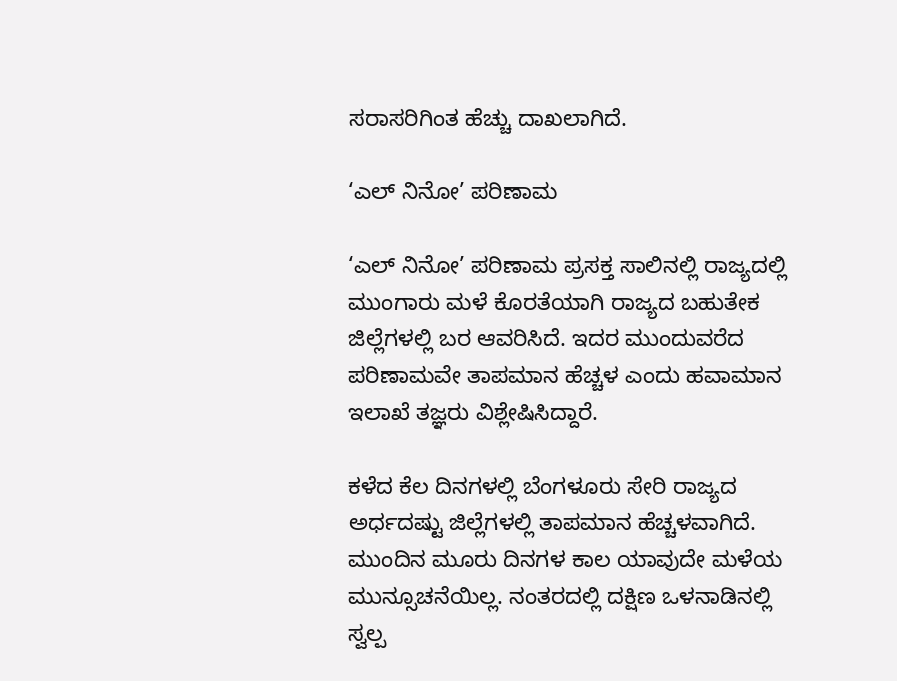ಸರಾಸರಿಗಿಂತ ಹೆಚ್ಚು ದಾಖಲಾಗಿದೆ.

‘ಎಲ್ ನಿನೋ’ ಪರಿಣಾಮ

‘ಎಲ್ ನಿನೋ’ ಪರಿಣಾಮ ಪ್ರಸಕ್ತ ಸಾಲಿನಲ್ಲಿ ರಾಜ್ಯದಲ್ಲಿ ಮುಂಗಾರು ಮಳೆ ಕೊರತೆಯಾಗಿ ರಾಜ್ಯದ ಬಹುತೇಕ ಜಿಲ್ಲೆಗಳಲ್ಲಿ ಬರ ಆವರಿಸಿದೆ. ಇದರ ಮುಂದುವರೆದ ಪರಿಣಾಮವೇ ತಾಪಮಾನ ಹೆಚ್ಚಳ ಎಂದು ಹವಾಮಾನ ಇಲಾಖೆ ತಜ್ಞರು ವಿಶ್ಲೇಷಿಸಿದ್ದಾರೆ.

ಕಳೆದ ಕೆಲ ದಿನಗಳಲ್ಲಿ ಬೆಂಗಳೂರು ಸೇರಿ ರಾಜ್ಯದ ಅರ್ಧದಷ್ಟು ಜಿಲ್ಲೆಗಳಲ್ಲಿ ತಾಪಮಾನ ಹೆಚ್ಚಳವಾಗಿದೆ. ಮುಂದಿನ ಮೂರು ದಿನಗಳ ಕಾಲ ಯಾವುದೇ ಮಳೆಯ ಮುನ್ಸೂಚನೆಯಿಲ್ಲ. ನಂತರದಲ್ಲಿ ದಕ್ಷಿಣ ಒಳನಾಡಿನಲ್ಲಿ ಸ್ವಲ್ಪ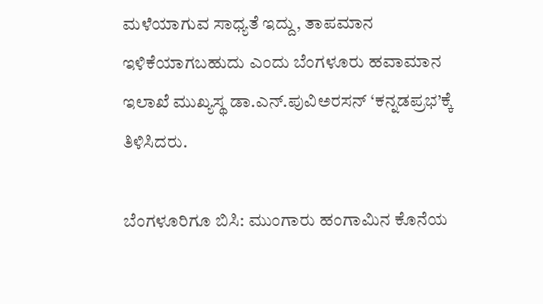ಮಳೆಯಾಗುವ ಸಾಧ್ಯತೆ ಇದ್ದು, ತಾಪಮಾನ ಇಳಿಕೆಯಾಗಬಹುದು ಎಂದು ಬೆಂಗಳೂರು ಹವಾಮಾನ ಇಲಾಖೆ ಮುಖ್ಯಸ್ಥ ಡಾ.ಎನ್.ಪುವಿಅರಸನ್ ‘ಕನ್ನಡಪ್ರಭ’ಕ್ಕೆ ತಿಳಿಸಿದರು.

ಬೆಂಗಳೂರಿಗೂ ಬಿಸಿ: ಮುಂಗಾರು ಹಂಗಾಮಿನ ಕೊನೆಯ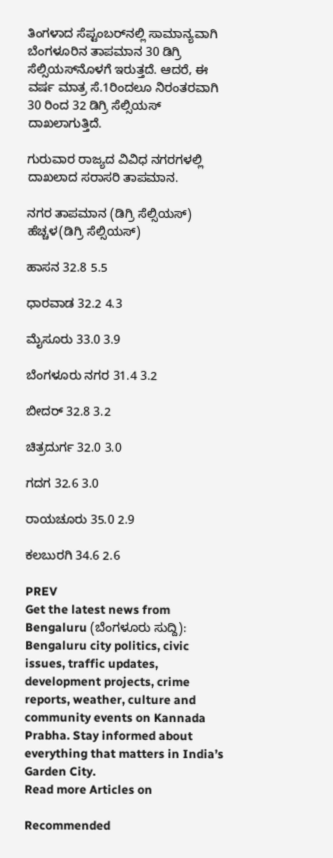ತಿಂಗಳಾದ ಸೆಪ್ಟಂಬರ್‌ನಲ್ಲಿ ಸಾಮಾನ್ಯವಾಗಿ ಬೆಂಗಳೂರಿನ ತಾಪಮಾನ 30 ಡಿಗ್ರಿ ಸೆಲ್ಸಿಯಸ್‌ನೊಳಗೆ ಇರುತ್ತದೆ. ಆದರೆ, ಈ ವರ್ಷ ಮಾತ್ರ ಸೆ.1ರಿಂದಲೂ ನಿರಂತರವಾಗಿ 30 ರಿಂದ 32 ಡಿಗ್ರಿ ಸೆಲ್ಸಿಯಸ್ ದಾಖಲಾಗುತ್ತಿದೆ.

ಗುರುವಾರ ರಾಜ್ಯದ ವಿವಿಧ ನಗರಗಳಲ್ಲಿ ದಾಖಲಾದ ಸರಾಸರಿ ತಾಪಮಾನ.

ನಗರ ತಾಪಮಾನ (ಡಿಗ್ರಿ ಸೆಲ್ಸಿಯಸ್) ಹೆಚ್ಚಳ(ಡಿಗ್ರಿ ಸೆಲ್ಸಿಯಸ್)

ಹಾಸನ 32.8 5.5

ಧಾರವಾಡ 32.2 4.3

ಮೈಸೂರು 33.0 3.9

ಬೆಂಗಳೂರು ನಗರ 31.4 3.2

ಬೀದರ್ 32.8 3.2

ಚಿತ್ರದುರ್ಗ 32.0 3.0

ಗದಗ 32.6 3.0

ರಾಯಚೂರು 35.0 2.9

ಕಲಬುರಗಿ 34.6 2.6

PREV
Get the latest news from Bengaluru (ಬೆಂಗಳೂರು ಸುದ್ದಿ): Bengaluru city politics, civic issues, traffic updates, development projects, crime reports, weather, culture and community events on Kannada Prabha. Stay informed about everything that matters in India’s Garden City.
Read more Articles on

Recommended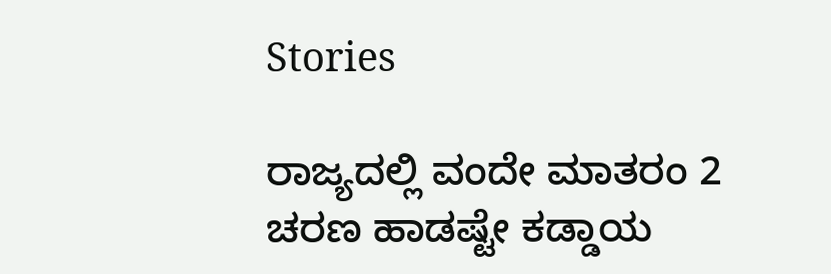Stories

ರಾಜ್ಯದಲ್ಲಿ ವಂದೇ ಮಾತರಂ 2 ಚರಣ ಹಾಡಷ್ಟೇ ಕಡ್ಡಾಯ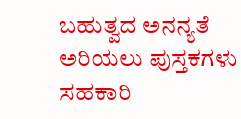ಬಹುತ್ವದ ಅನನ್ಯತೆ ಅರಿಯಲು ಪುಸ್ತಕಗಳು ಸಹಕಾರಿ